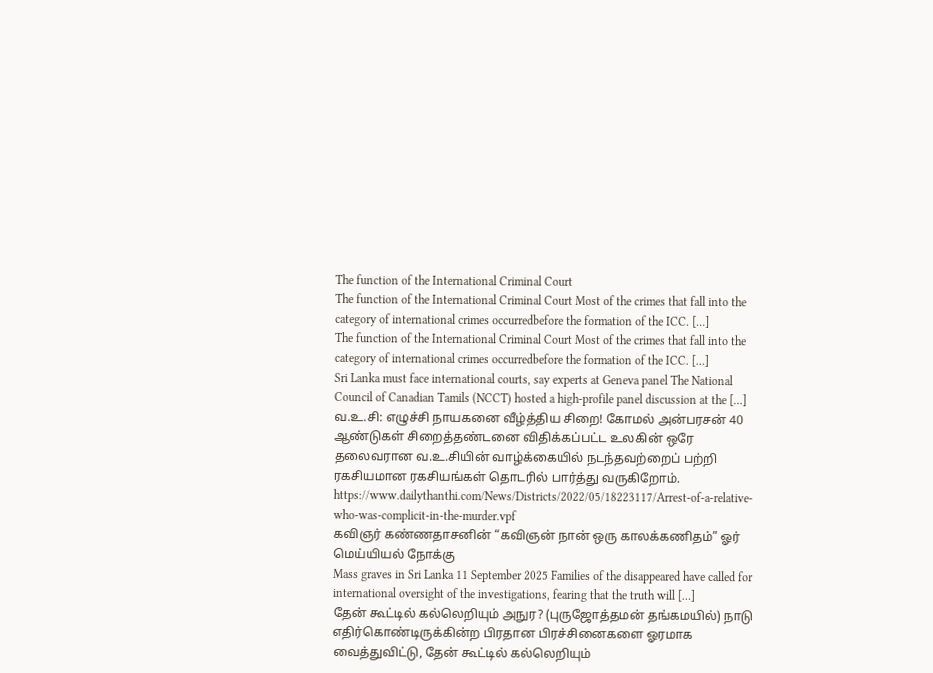The function of the International Criminal Court
The function of the International Criminal Court Most of the crimes that fall into the category of international crimes occurredbefore the formation of the ICC. […]
The function of the International Criminal Court Most of the crimes that fall into the category of international crimes occurredbefore the formation of the ICC. […]
Sri Lanka must face international courts, say experts at Geneva panel The National Council of Canadian Tamils (NCCT) hosted a high-profile panel discussion at the […]
வ.உ.சி: எழுச்சி நாயகனை வீழ்த்திய சிறை! கோமல் அன்பரசன் 40 ஆண்டுகள் சிறைத்தண்டனை விதிக்கப்பட்ட உலகின் ஒரே தலைவரான வ.உ.சியின் வாழ்க்கையில் நடந்தவற்றைப் பற்றி ரகசியமான ரகசியங்கள் தொடரில் பார்த்து வருகிறோம். https://www.dailythanthi.com/News/Districts/2022/05/18223117/Arrest-of-a-relative-who-was-complicit-in-the-murder.vpf
கவிஞர் கண்ணதாசனின் “கவிஞன் நான் ஒரு காலக்கணிதம்” ஓர் மெய்யியல் நோக்கு
Mass graves in Sri Lanka 11 September 2025 Families of the disappeared have called for international oversight of the investigations, fearing that the truth will […]
தேன் கூட்டில் கல்லெறியும் அநுர? (புருஜோத்தமன் தங்கமயில்) நாடு எதிர்கொண்டிருக்கின்ற பிரதான பிரச்சினைகளை ஓரமாக வைத்துவிட்டு, தேன் கூட்டில் கல்லெறியும்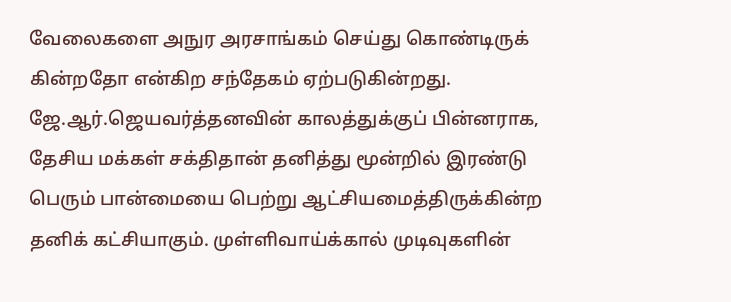வேலைகளை அநுர அரசாங்கம் செய்து கொண்டிருக் கின்றதோ என்கிற சந்தேகம் ஏற்படுகின்றது. ஜே.ஆர்.ஜெயவர்த்தனவின் காலத்துக்குப் பின்னராக, தேசிய மக்கள் சக்திதான் தனித்து மூன்றில் இரண்டு பெரும் பான்மையை பெற்று ஆட்சியமைத்திருக்கின்ற தனிக் கட்சியாகும். முள்ளிவாய்க்கால் முடிவுகளின்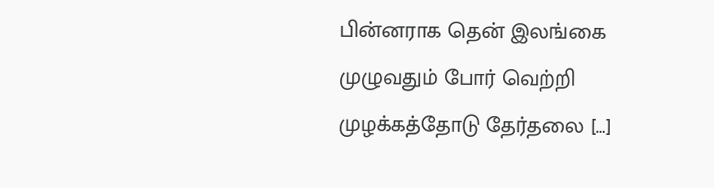பின்னராக தென் இலங்கை முழுவதும் போர் வெற்றி முழக்கத்தோடு தேர்தலை […]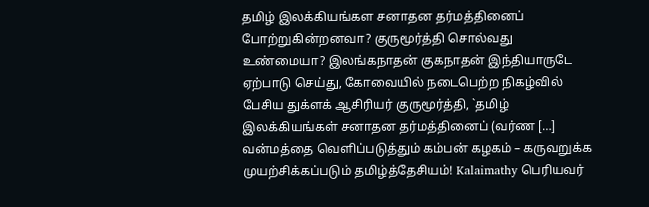தமிழ் இலக்கியங்கள சனாதன தர்மத்தினைப் போற்றுகின்றனவா? குருமூர்த்தி சொல்வது உண்மையா? இலங்கநாதன் குகநாதன் இந்தியாருடே ஏற்பாடு செய்து, கோவையில் நடைபெற்ற நிகழ்வில் பேசிய துக்ளக் ஆசிரியர் குருமூர்த்தி, `தமிழ் இலக்கியங்கள் சனாதன தர்மத்தினைப் (வர்ண […]
வன்மத்தை வெளிப்படுத்தும் கம்பன் கழகம் – கருவறுக்க முயற்சிக்கப்படும் தமிழ்த்தேசியம்! Kalaimathy பெரியவர்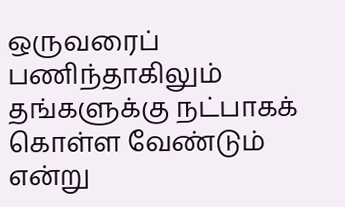ஒருவரைப் பணிந்தாகிலும் தங்களுக்கு நட்பாகக் கொள்ள வேண்டும் என்று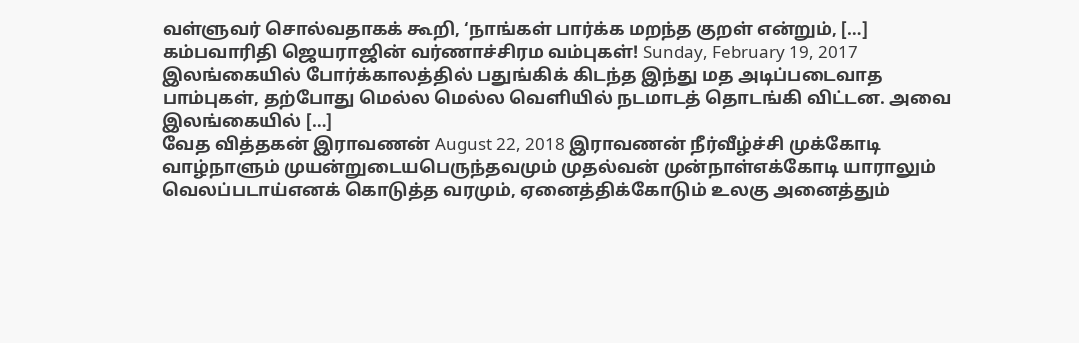வள்ளுவர் சொல்வதாகக் கூறி, ‘நாங்கள் பார்க்க மறந்த குறள் என்றும், […]
கம்பவாரிதி ஜெயராஜின் வர்ணாச்சிரம வம்புகள்! Sunday, February 19, 2017 இலங்கையில் போர்க்காலத்தில் பதுங்கிக் கிடந்த இந்து மத அடிப்படைவாத பாம்புகள், தற்போது மெல்ல மெல்ல வெளியில் நடமாடத் தொடங்கி விட்டன. அவை இலங்கையில் […]
வேத வித்தகன் இராவணன் August 22, 2018 இராவணன் நீர்வீழ்ச்சி முக்கோடி வாழ்நாளும் முயன்றுடையபெருந்தவமும் முதல்வன் முன்நாள்எக்கோடி யாராலும் வெலப்படாய்எனக் கொடுத்த வரமும், ஏனைத்திக்கோடும் உலகு அனைத்தும்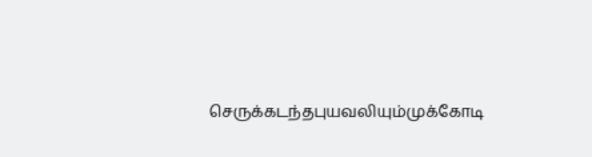செருக்கடந்தபுயவலியும்முக்கோடி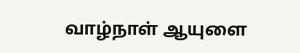வாழ்நாள் ஆயுளை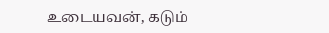உடையவன், கடும்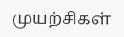முயற்சிகள்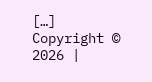[…]
Copyright © 2026 |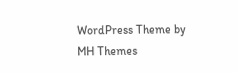WordPress Theme by MH Themes